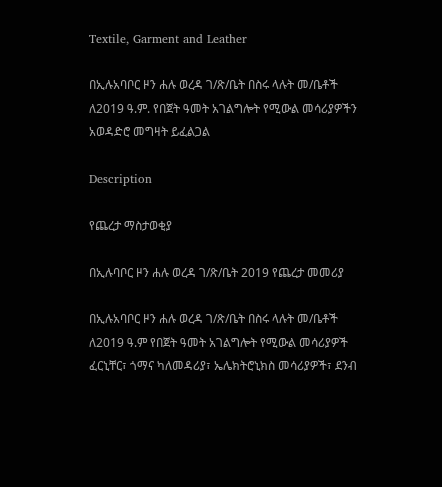Textile, Garment and Leather

በኢሉአባቦር ዞን ሐሉ ወረዳ ገ/ጽ/ቤት በስሩ ላሉት መ/ቤቶች ለ2019 ዓ.ም. የበጀት ዓመት አገልግሎት የሚውል መሳሪያዎችን አወዳድሮ መግዛት ይፈልጋል

Description

የጨረታ ማስታወቂያ

በኢሉባቦር ዞን ሐሉ ወረዳ ገ/ጽ/ቤት 2019 የጨረታ መመሪያ

በኢሉአባቦር ዞን ሐሉ ወረዳ ገ/ጽ/ቤት በስሩ ላሉት መ/ቤቶች ለ2019 ዓ.ም የበጀት ዓመት አገልግሎት የሚውል መሳሪያዎች ፈርኒቸር፣ ጎማና ካለመዳሪያ፣ ኤሌክትሮኒክስ መሳሪያዎች፣ ደንብ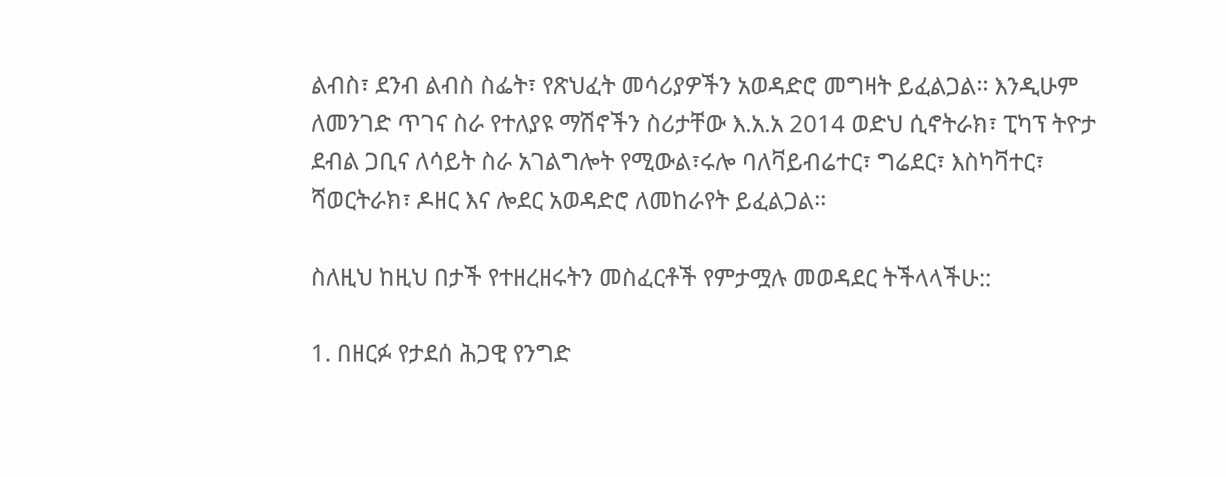ልብስ፣ ደንብ ልብስ ስፌት፣ የጽህፈት መሳሪያዎችን አወዳድሮ መግዛት ይፈልጋል፡፡ እንዲሁም ለመንገድ ጥገና ስራ የተለያዩ ማሽኖችን ስሪታቸው እ.አ.አ 2014 ወድህ ሲኖትራክ፣ ፒካፕ ትዮታ ደብል ጋቢና ለሳይት ስራ አገልግሎት የሚውል፣ሩሎ ባለቫይብሬተር፣ ግሬደር፣ እስካቫተር፣ ሻወርትራክ፣ ዶዘር እና ሎደር አወዳድሮ ለመከራየት ይፈልጋል፡፡

ስለዚህ ከዚህ በታች የተዘረዘሩትን መስፈርቶች የምታሟሉ መወዳደር ትችላላችሁ::

1. በዘርፉ የታደሰ ሕጋዊ የንግድ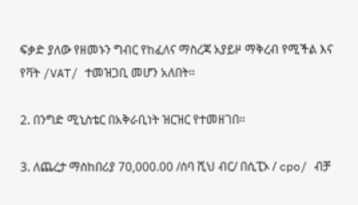ፍቃድ ያለው የዘመኑን ግብር የከፈለና ማስረጃ አያይዞ ማቅረብ የሚችል እና የቫት /VAT/ ተመዝጋቢ መሆን አለበት፡፡

2. በንግድ ሚኒስቴር በአቅራቢነት ዝርዝር የተመዘገበ፡፡

3. ለጨረታ ማስከበሪያ 70,000.00 /ሰባ ሺህ ብር/ በሲፒኦ / cpo/ ብቻ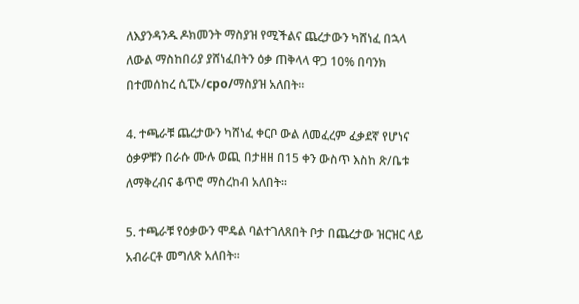ለእያንዳንዱ ዶክመንት ማስያዝ የሚችልና ጨረታውን ካሸነፈ በኋላ ለውል ማስከበሪያ ያሸነፈበትን ዕቃ ጠቅላላ ዋጋ 10% በባንክ በተመሰከረ ሲፒኦ/cpo/ማስያዝ አለበት፡፡

4. ተጫራቹ ጨረታውን ካሸነፈ ቀርቦ ውል ለመፈረም ፈቃደኛ የሆነና ዕቃዎቹን በራሱ ሙሉ ወጪ በታዘዘ በ15 ቀን ውስጥ እስከ ጽ/ቤቱ ለማቅረብና ቆጥሮ ማስረከብ አለበት፡፡

5. ተጫራቹ የዕቃውን ሞዴል ባልተገለጸበት ቦታ በጨረታው ዝርዝር ላይ አብራርቶ መግለጽ አለበት፡፡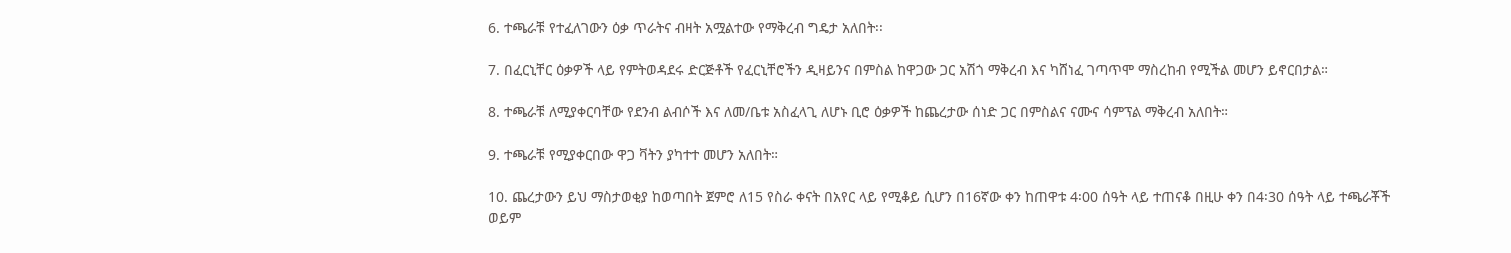6. ተጫራቹ የተፈለገውን ዕቃ ጥራትና ብዛት አሟልተው የማቅረብ ግዴታ አለበት፡፡

7. በፈርኒቸር ዕቃዎች ላይ የምትወዳደሩ ድርጅቶች የፈርኒቸሮችን ዲዛይንና በምስል ከዋጋው ጋር አሽጎ ማቅረብ እና ካሸነፈ ገጣጥሞ ማስረከብ የሚችል መሆን ይኖርበታል።

8. ተጫራቹ ለሚያቀርባቸው የደንብ ልብሶች እና ለመ/ቤቱ አስፈላጊ ለሆኑ ቢሮ ዕቃዎች ከጨረታው ሰነድ ጋር በምስልና ናሙና ሳምፕል ማቅረብ አለበት።

9. ተጫራቹ የሚያቀርበው ዋጋ ቫትን ያካተተ መሆን አለበት።

10. ጨረታውን ይህ ማስታወቂያ ከወጣበት ጀምሮ ለ15 የስራ ቀናት በአየር ላይ የሚቆይ ሲሆን በ16ኛው ቀን ከጠዋቱ 4፡00 ሰዓት ላይ ተጠናቆ በዚሁ ቀን በ4፡30 ሰዓት ላይ ተጫራቾች ወይም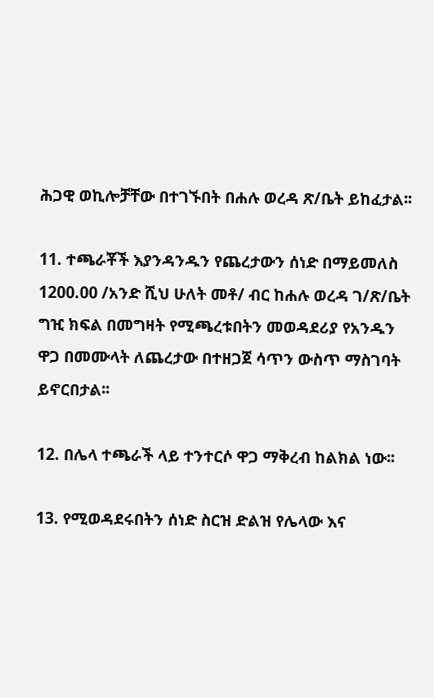ሕጋዊ ወኪሎቻቸው በተገኙበት በሐሉ ወረዳ ጽ/ቤት ይከፈታል፡፡

11. ተጫራቾች እያንዳንዱን የጨረታውን ሰነድ በማይመለስ 1200.00 /አንድ ሺህ ሁለት መቶ/ ብር ከሐሉ ወረዳ ገ/ጽ/ቤት ግዢ ክፍል በመግዛት የሚጫረቱበትን መወዳደሪያ የአንዱን ዋጋ በመሙላት ለጨረታው በተዘጋጀ ሳጥን ውስጥ ማስገባት ይኖርበታል፡፡

12. በሌላ ተጫራች ላይ ተንተርሶ ዋጋ ማቅረብ ከልክል ነው፡፡

13. የሚወዳደሩበትን ሰነድ ስርዝ ድልዝ የሌላው እና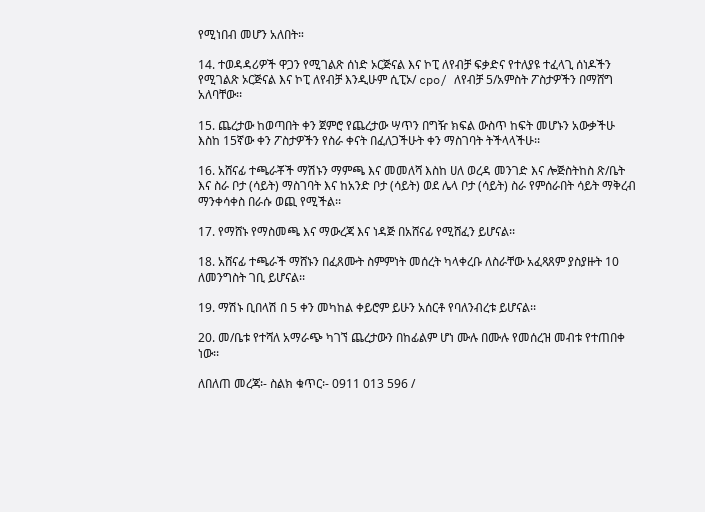የሚነበብ መሆን አለበት።

14. ተወዳዳሪዎች ዋጋን የሚገልጽ ሰነድ ኦርጅናል እና ኮፒ ለየብቻ ፍቃድና የተለያዩ ተፈላጊ ሰነዶችን የሚገልጽ ኦርጅናል እና ኮፒ ለየብቻ እንዲሁም ሲፒኦ/ cpo/ ለየብቻ 5/አምስት ፖስታዎችን በማሸግ አለባቸው፡፡

15. ጨረታው ከወጣበት ቀን ጀምሮ የጨረታው ሣጥን በግዥ ክፍል ውስጥ ከፍት መሆኑን አውቃችሁ እስከ 15ኛው ቀን ፖስታዎችን የስራ ቀናት በፈለጋችሁት ቀን ማስገባት ትችላላችሁ፡፡

16. አሸናፊ ተጫራቾች ማሽኑን ማምጫ እና መመለሻ እስከ ሀለ ወረዳ መንገድ እና ሎጅስትከስ ጽ/ቤት እና ስራ ቦታ (ሳይት) ማስገባት እና ከአንድ ቦታ (ሳይት) ወደ ሌላ ቦታ (ሳይት) ስራ የምሰራበት ሳይት ማቅረብ ማንቀሳቀስ በራሱ ወጪ የሚችል፡፡

17. የማሸኑ የማስመጫ እና ማውረጃ እና ነዳጅ በአሸናፊ የሚሸፈን ይሆናል፡፡

18. አሸናፊ ተጫራች ማሸኑን በፈጸሙት ስምምነት መሰረት ካላቀረቡ ለስራቸው አፈጻጸም ያስያዙት 10 ለመንግስት ገቢ ይሆናል፡፡

19. ማሽኑ ቢበላሽ በ 5 ቀን መካከል ቀይሮም ይሁን አሰርቶ የባለንብረቱ ይሆናል፡፡

20. መ/ቤቱ የተሻለ አማራጭ ካገኘ ጨረታውን በከፊልም ሆነ ሙሉ በሙሉ የመሰረዝ መብቱ የተጠበቀ ነው፡፡

ለበለጠ መረጃ፡- ስልክ ቁጥር፡- 0911 013 596 /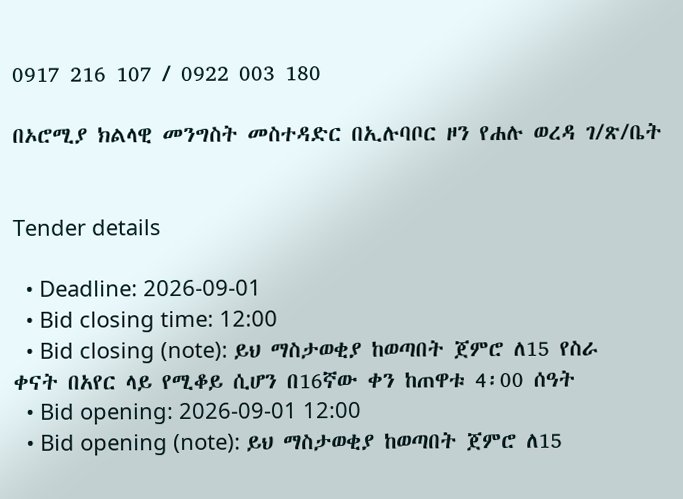0917 216 107 / 0922 003 180

በኦሮሚያ ክልላዊ መንግስት መስተዳድር በኢሉባቦር ዞን የሐሉ ወረዳ ገ/ጽ/ቤት


Tender details

  • Deadline: 2026-09-01
  • Bid closing time: 12:00
  • Bid closing (note): ይህ ማስታወቂያ ከወጣበት ጀምሮ ለ15 የስራ ቀናት በአየር ላይ የሚቆይ ሲሆን በ16ኛው ቀን ከጠዋቱ 4፡00 ሰዓት
  • Bid opening: 2026-09-01 12:00
  • Bid opening (note): ይህ ማስታወቂያ ከወጣበት ጀምሮ ለ15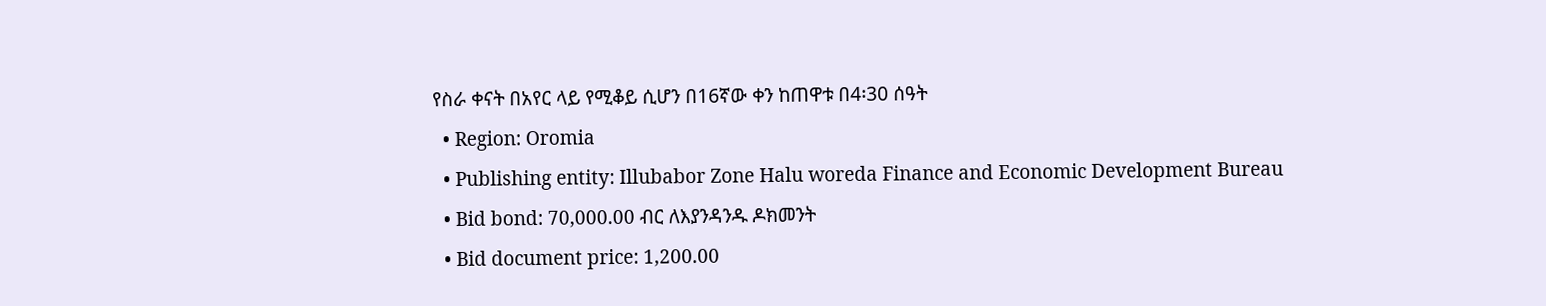የስራ ቀናት በአየር ላይ የሚቆይ ሲሆን በ16ኛው ቀን ከጠዋቱ በ4፡30 ሰዓት
  • Region: Oromia
  • Publishing entity: Illubabor Zone Halu woreda Finance and Economic Development Bureau
  • Bid bond: 70,000.00 ብር ለእያንዳንዱ ዶክመንት
  • Bid document price: 1,200.00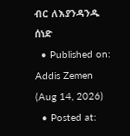ብር ለእያንዳንዱ ሰነድ
  • Published on: Addis Zemen (Aug 14, 2026)
  • Posted at: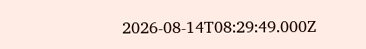2026-08-14T08:29:49.000Z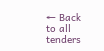← Back to all tenders